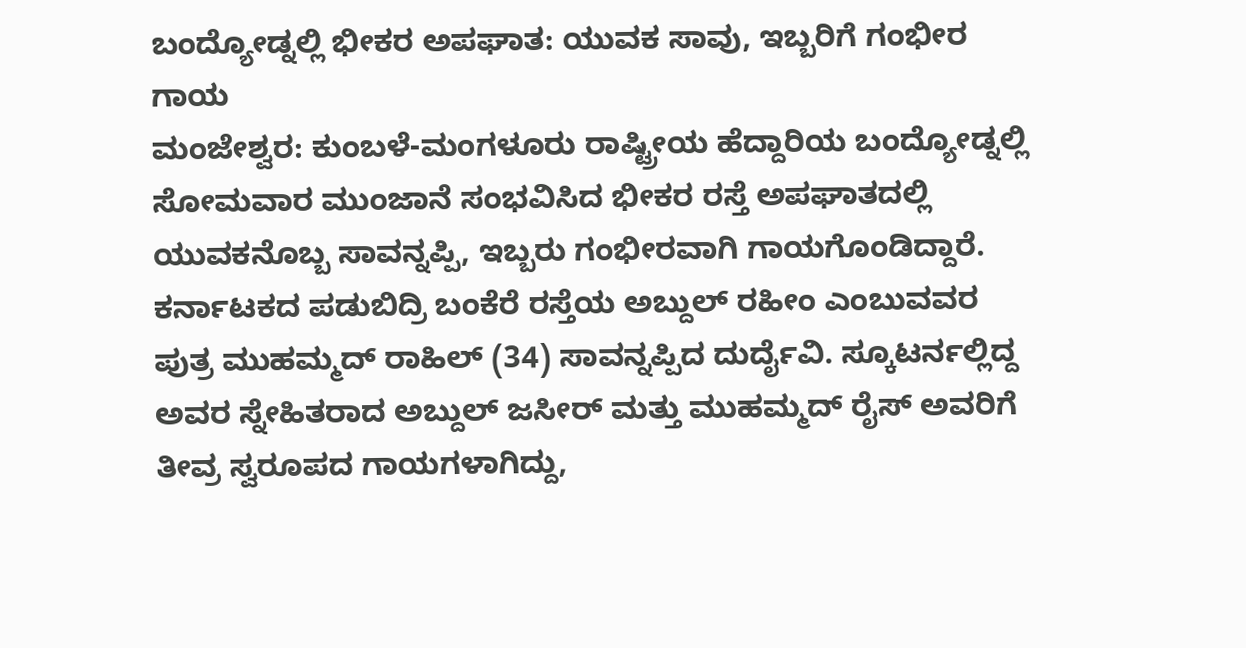ಬಂದ್ಯೋಡ್ನಲ್ಲಿ ಭೀಕರ ಅಪಘಾತ: ಯುವಕ ಸಾವು, ಇಬ್ಬರಿಗೆ ಗಂಭೀರ ಗಾಯ
ಮಂಜೇಶ್ವರ: ಕುಂಬಳೆ-ಮಂಗಳೂರು ರಾಷ್ಟ್ರೀಯ ಹೆದ್ದಾರಿಯ ಬಂದ್ಯೋಡ್ನಲ್ಲಿ ಸೋಮವಾರ ಮುಂಜಾನೆ ಸಂಭವಿಸಿದ ಭೀಕರ ರಸ್ತೆ ಅಪಘಾತದಲ್ಲಿ ಯುವಕನೊಬ್ಬ ಸಾವನ್ನಪ್ಪಿ, ಇಬ್ಬರು ಗಂಭೀರವಾಗಿ ಗಾಯಗೊಂಡಿದ್ದಾರೆ. ಕರ್ನಾಟಕದ ಪಡುಬಿದ್ರಿ ಬಂಕೆರೆ ರಸ್ತೆಯ ಅಬ್ದುಲ್ ರಹೀಂ ಎಂಬುವವರ ಪುತ್ರ ಮುಹಮ್ಮದ್ ರಾಹಿಲ್ (34) ಸಾವನ್ನಪ್ಪಿದ ದುರ್ದೈವಿ. ಸ್ಕೂಟರ್ನಲ್ಲಿದ್ದ ಅವರ ಸ್ನೇಹಿತರಾದ ಅಬ್ದುಲ್ ಜಸೀರ್ ಮತ್ತು ಮುಹಮ್ಮದ್ ರೈಸ್ ಅವರಿಗೆ ತೀವ್ರ ಸ್ವರೂಪದ ಗಾಯಗಳಾಗಿದ್ದು,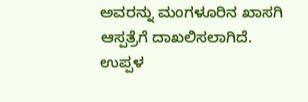ಅವರನ್ನು ಮಂಗಳೂರಿನ ಖಾಸಗಿ ಆಸ್ಪತ್ರೆಗೆ ದಾಖಲಿಸಲಾಗಿದೆ. ಉಪ್ಪಳ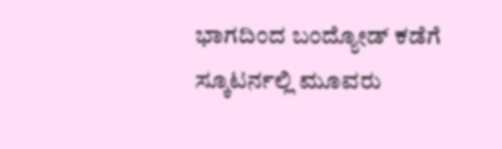ಭಾಗದಿಂದ ಬಂದ್ಯೋಡ್ ಕಡೆಗೆ ಸ್ಕೂಟರ್ನಲ್ಲಿ ಮೂವರು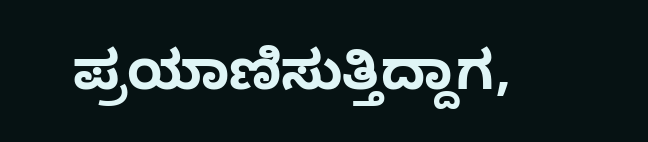ಪ್ರಯಾಣಿಸುತ್ತಿದ್ದಾಗ,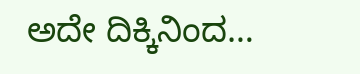ಅದೇ ದಿಕ್ಕಿನಿಂದ…